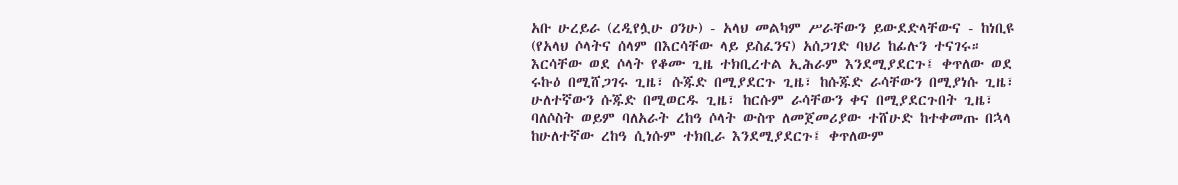አቡ ሁረይራ (ረዲየሏሁ ዐንሁ) - አላህ መልካም ሥራቸውን ይውደድላቸውና - ከነቢዩ (የአላህ ሶላትና ሰላም በእርሳቸው ላይ ይስፈንና) አሰጋገድ ባህሪ ከፊሉን ተናገሩ። እርሳቸው ወደ ሶላት የቆሙ ጊዜ ተክቢረተል ኢሕራም እንደሚያደርጉ፤ ቀጥለው ወደ ሩኩዕ በሚሸጋገሩ ጊዜ፣ ሱጁድ በሚያደርጉ ጊዜ፣ ከሱጁድ ራሳቸውን በሚያነሱ ጊዜ፣ ሁለተኛውን ሱጁድ በሚወርዱ ጊዜ፣ ከርሱም ራሳቸውን ቀና በሚያደርጉበት ጊዜ፣ ባለሶስት ወይም ባለአራት ረከዓ ሶላት ውስጥ ለመጀመሪያው ተሸሁድ ከተቀመጡ በኋላ ከሁለተኛው ረከዓ ሲነሱም ተክቢራ እንደሚያደርጉ፤ ቀጥለውም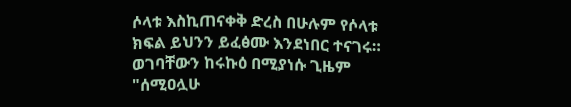ሶላቱ እስኪጠናቀቅ ድረስ በሁሉም የሶላቱ ክፍል ይህንን ይፈፅሙ እንደነበር ተናገሩ። ወገባቸውን ከሩኩዕ በሚያነሱ ጊዜም "ሰሚዐሏሁ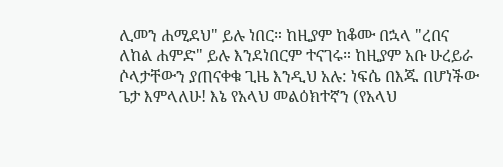ሊመን ሐሚደህ" ይሉ ነበር። ከዚያም ከቆሙ በኋላ "ረበና ለከል ሐምድ" ይሉ እንደነበርም ተናገሩ። ከዚያም አቡ ሁረይራ ሶላታቸውን ያጠናቀቁ ጊዜ እንዲህ አሉ: ነፍሴ በእጁ በሆነችው ጌታ እምላለሁ! እኔ የአላህ መልዕክተኛን (የአላህ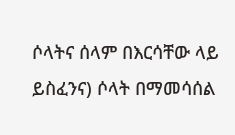ሶላትና ሰላም በእርሳቸው ላይ ይስፈንና) ሶላት በማመሳሰል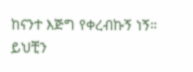ከናንተ እጅግ የቀረብኩኝ ነኝ። ይህቺን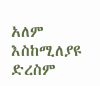አለም እስከሚለያዩ ድረስም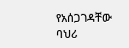የአሰጋገዳቸው ባህሪ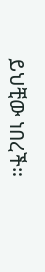ይህቺው ነበረች።